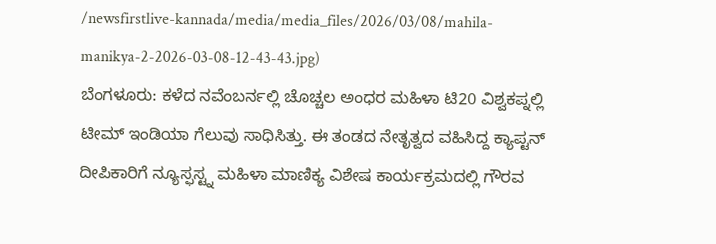/newsfirstlive-kannada/media/media_files/2026/03/08/mahila-manikya-2-2026-03-08-12-43-43.jpg)
ಬೆಂಗಳೂರು: ಕಳೆದ ನವೆಂಬರ್ನಲ್ಲಿ ಚೊಚ್ಚಲ ಅಂಧರ ಮಹಿಳಾ ಟಿ20 ವಿಶ್ವಕಪ್ನಲ್ಲಿ ಟೀಮ್ ಇಂಡಿಯಾ ಗೆಲುವು ಸಾಧಿಸಿತ್ತು. ಈ ತಂಡದ ನೇತೃತ್ವದ ವಹಿಸಿದ್ದ ಕ್ಯಾಪ್ಟನ್ ದೀಪಿಕಾರಿಗೆ ನ್ಯೂಸ್ಫಸ್ಟ್ನ ಮಹಿಳಾ ಮಾಣಿಕ್ಯ ವಿಶೇಷ ಕಾರ್ಯಕ್ರಮದಲ್ಲಿ ಗೌರವ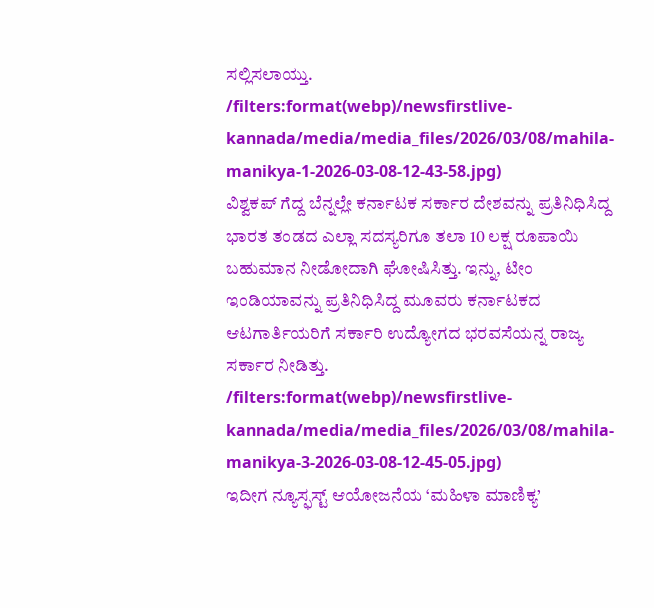ಸಲ್ಲಿಸಲಾಯ್ತು.
/filters:format(webp)/newsfirstlive-kannada/media/media_files/2026/03/08/mahila-manikya-1-2026-03-08-12-43-58.jpg)
ವಿಶ್ವಕಪ್ ಗೆದ್ದ ಬೆನ್ನಲ್ಲೇ ಕರ್ನಾಟಕ ಸರ್ಕಾರ ದೇಶವನ್ನು ಪ್ರತಿನಿಧಿಸಿದ್ದ ಭಾರತ ತಂಡದ ಎಲ್ಲಾ ಸದಸ್ಯರಿಗೂ ತಲಾ 10 ಲಕ್ಷ ರೂಪಾಯಿ ಬಹುಮಾನ ನೀಡೋದಾಗಿ ಘೋಷಿಸಿತ್ತು. ಇನ್ನು, ಟೀಂ ಇಂಡಿಯಾವನ್ನು ಪ್ರತಿನಿಧಿಸಿದ್ದ ಮೂವರು ಕರ್ನಾಟಕದ ಆಟಗಾರ್ತಿಯರಿಗೆ ಸರ್ಕಾರಿ ಉದ್ಯೋಗದ ಭರವಸೆಯನ್ನ ರಾಜ್ಯ ಸರ್ಕಾರ ನೀಡಿತ್ತು.
/filters:format(webp)/newsfirstlive-kannada/media/media_files/2026/03/08/mahila-manikya-3-2026-03-08-12-45-05.jpg)
ಇದೀಗ ನ್ಯೂಸ್ಫಸ್ಟ್ ಆಯೋಜನೆಯ ‘ಮಹಿಳಾ ಮಾಣಿಕ್ಯ’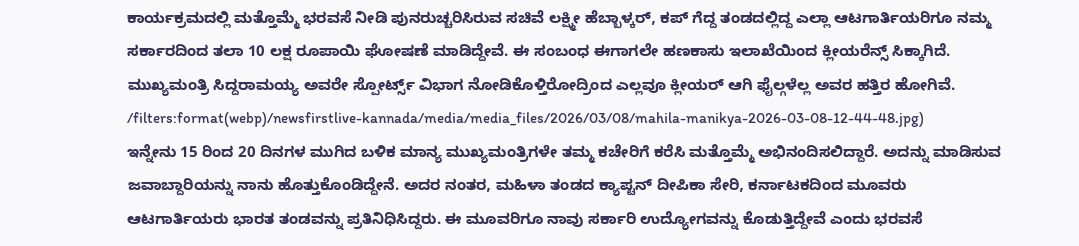ಕಾರ್ಯಕ್ರಮದಲ್ಲಿ ಮತ್ತೊಮ್ಮೆ ಭರವಸೆ ನೀಡಿ ಪುನರುಚ್ಚರಿಸಿರುವ ಸಚಿವೆ ಲಕ್ಷ್ಮೀ ಹೆಬ್ಬಾಳ್ಕರ್, ಕಪ್ ಗೆದ್ದ ತಂಡದಲ್ಲಿದ್ದ ಎಲ್ಲಾ ಆಟಗಾರ್ತಿಯರಿಗೂ ನಮ್ಮ ಸರ್ಕಾರದಿಂದ ತಲಾ 10 ಲಕ್ಷ ರೂಪಾಯಿ ಘೋಷಣೆ ಮಾಡಿದ್ದೇವೆ. ಈ ಸಂಬಂಧ ಈಗಾಗಲೇ ಹಣಕಾಸು ಇಲಾಖೆಯಿಂದ ಕ್ಲೀಯರೆನ್ಸ್ ಸಿಕ್ಕಾಗಿದೆ. ಮುಖ್ಯಮಂತ್ರಿ ಸಿದ್ದರಾಮಯ್ಯ ಅವರೇ ಸ್ಪೋರ್ಟ್ಸ್ ವಿಭಾಗ ನೋಡಿಕೊಳ್ತಿರೋದ್ರಿಂದ ಎಲ್ಲವೂ ಕ್ಲೀಯರ್ ಆಗಿ ಫೈಲ್ಗಳೆಲ್ಲ ಅವರ ಹತ್ತಿರ ಹೋಗಿವೆ.
/filters:format(webp)/newsfirstlive-kannada/media/media_files/2026/03/08/mahila-manikya-2026-03-08-12-44-48.jpg)
ಇನ್ನೇನು 15 ರಿಂದ 20 ದಿನಗಳ ಮುಗಿದ ಬಳಿಕ ಮಾನ್ಯ ಮುಖ್ಯಮಂತ್ರಿಗಳೇ ತಮ್ಮ ಕಚೇರಿಗೆ ಕರೆಸಿ ಮತ್ತೊಮ್ಮೆ ಅಭಿನಂದಿಸಲಿದ್ದಾರೆ. ಅದನ್ನು ಮಾಡಿಸುವ ಜವಾಬ್ದಾರಿಯನ್ನು ನಾನು ಹೊತ್ತುಕೊಂಡಿದ್ದೇನೆ. ಅದರ ನಂತರ, ಮಹಿಳಾ ತಂಡದ ಕ್ಯಾಪ್ಟನ್ ದೀಪಿಕಾ ಸೇರಿ, ಕರ್ನಾಟಕದಿಂದ ಮೂವರು ಆಟಗಾರ್ತಿಯರು ಭಾರತ ತಂಡವನ್ನು ಪ್ರತಿನಿಧಿಸಿದ್ದರು. ಈ ಮೂವರಿಗೂ ನಾವು ಸರ್ಕಾರಿ ಉದ್ಯೋಗವನ್ನು ಕೊಡುತ್ತಿದ್ದೇವೆ ಎಂದು ಭರವಸೆ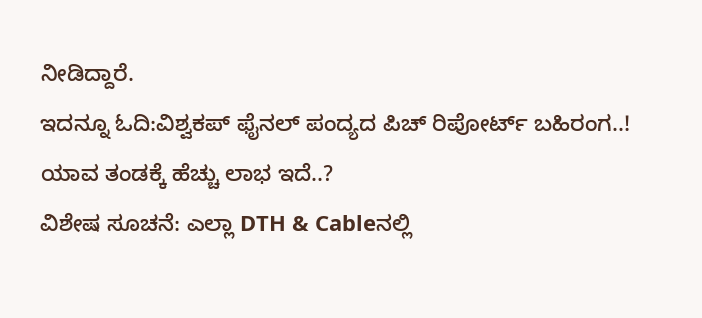ನೀಡಿದ್ದಾರೆ.
ಇದನ್ನೂ ಓದಿ:ವಿಶ್ವಕಪ್ ಫೈನಲ್ ಪಂದ್ಯದ ಪಿಚ್ ರಿಪೋರ್ಟ್ ಬಹಿರಂಗ..! ಯಾವ ತಂಡಕ್ಕೆ ಹೆಚ್ಚು ಲಾಭ ಇದೆ..?
ವಿಶೇಷ ಸೂಚನೆ: ಎಲ್ಲಾ DTH & Cableನಲ್ಲಿ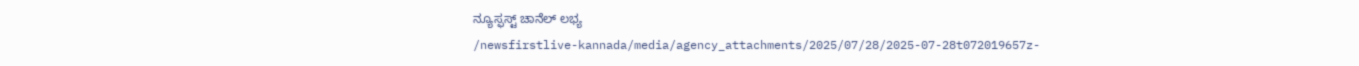ನ್ಯೂಸ್ಫಸ್ಟ್ ಚಾನೆಲ್ ಲಭ್ಯ
/newsfirstlive-kannada/media/agency_attachments/2025/07/28/2025-07-28t072019657z-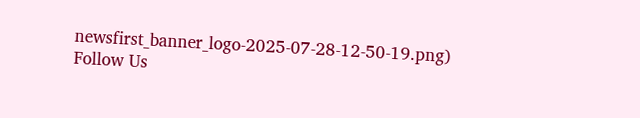newsfirst_banner_logo-2025-07-28-12-50-19.png)
Follow Us